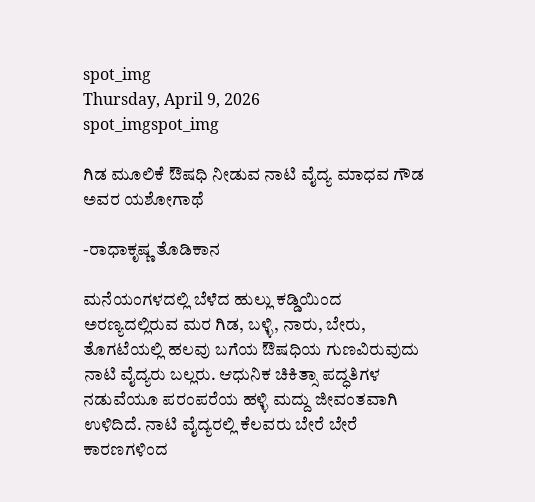spot_img
Thursday, April 9, 2026
spot_imgspot_img

ಗಿಡ ಮೂಲಿಕೆ ಔಷಧಿ ನೀಡುವ ನಾಟಿ ವೈದ್ಯ ಮಾಧವ ಗೌಡ ಅವರ ಯಶೋಗಾಥೆ

-ರಾಧಾಕೃಷ್ಣ ತೊಡಿಕಾನ

ಮನೆಯಂಗಳದಲ್ಲಿ ಬೆಳೆದ ಹುಲ್ಲು ಕಡ್ಡಿಯಿಂದ ಅರಣ್ಯದಲ್ಲಿರುವ ಮರ ಗಿಡ, ಬಳ್ಳಿ, ನಾರು, ಬೇರು, ತೊಗಟೆಯಲ್ಲಿ ಹಲವು ಬಗೆಯ ಔಷಧಿಯ ಗುಣವಿರುವುದು ನಾಟಿ ವೈದ್ಯರು ಬಲ್ಲರು. ಆಧುನಿಕ ಚಿಕಿತ್ಸಾ ಪದ್ಧತಿಗಳ ನಡುವೆಯೂ ಪರಂಪರೆಯ ಹಳ್ಳಿ ಮದ್ದು ಜೀವಂತವಾಗಿ ಉಳಿದಿದೆ. ನಾಟಿ ವೈದ್ಯರಲ್ಲಿ ಕೆಲವರು ಬೇರೆ ಬೇರೆ ಕಾರಣಗಳಿಂದ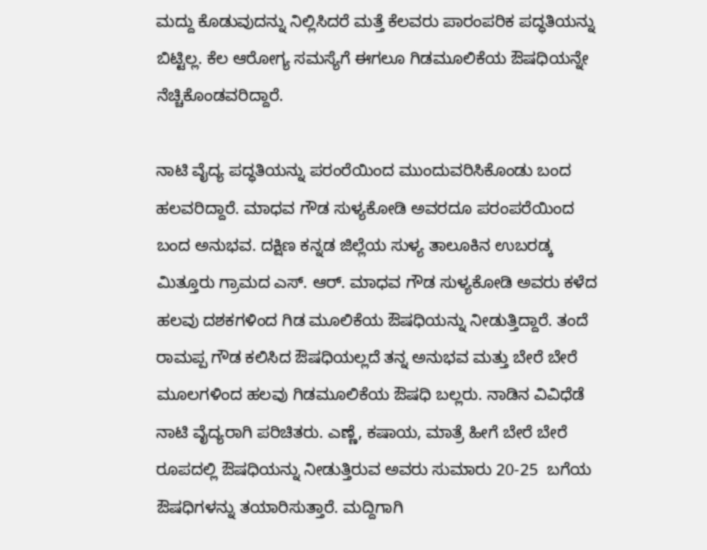ಮದ್ದು ಕೊಡುವುದನ್ನು ನಿಲ್ಲಿಸಿದರೆ ಮತ್ತೆ ಕೆಲವರು ಪಾರಂಪರಿಕ ಪದ್ಧತಿಯನ್ನು ಬಿಟ್ಟಿಲ್ಲ. ಕೆಲ ಆರೋಗ್ಯ ಸಮಸ್ಯೆಗೆ ಈಗಲೂ ಗಿಡಮೂಲಿಕೆಯ ಔಷಧಿಯನ್ನೇ ನೆಚ್ಚಿಕೊಂಡವರಿದ್ದಾರೆ.

ನಾಟಿ ವೈದ್ಯ ಪದ್ಧತಿಯನ್ನು ಪರಂರೆಯಿಂದ ಮುಂದುವರಿಸಿಕೊಂಡು ಬಂದ ಹಲವರಿದ್ದಾರೆ. ಮಾಧವ ಗೌಡ ಸುಳ್ಯಕೋಡಿ ಅವರದೂ ಪರಂಪರೆಯಿಂದ ಬಂದ ಅನುಭವ. ದಕ್ಷಿಣ ಕನ್ನಡ ಜಿಲ್ಲೆಯ ಸುಳ್ಯ ತಾಲೂಕಿನ ಉಬರಡ್ಕ ಮಿತ್ತೂರು ಗ್ರಾಮದ ಎಸ್. ಆರ್. ಮಾಧವ ಗೌಡ ಸುಳ್ಯಕೋಡಿ ಅವರು ಕಳೆದ ಹಲವು ದಶಕಗಳಿಂದ ಗಿಡ ಮೂಲಿಕೆಯ ಔಷಧಿಯನ್ನು ನೀಡುತ್ತಿದ್ದಾರೆ. ತಂದೆ ರಾಮಪ್ಪ ಗೌಡ ಕಲಿಸಿದ ಔಷಧಿಯಲ್ಲದೆ ತನ್ನ ಅನುಭವ ಮತ್ತು ಬೇರೆ ಬೇರೆ ಮೂಲಗಳಿಂದ ಹಲವು ಗಿಡಮೂಲಿಕೆಯ ಔಷಧಿ ಬಲ್ಲರು. ನಾಡಿನ ವಿವಿಧೆಡೆ ನಾಟಿ ವೈದ್ಯರಾಗಿ ಪರಿಚಿತರು. ಎಣ್ಣೆ, ಕಷಾಯ, ಮಾತ್ರೆ ಹೀಗೆ ಬೇರೆ ಬೇರೆ ರೂಪದಲ್ಲಿ ಔಷಧಿಯನ್ನು ನೀಡುತ್ತಿರುವ ಅವರು ಸುಮಾರು 20-25  ಬಗೆಯ ಔಷಧಿಗಳನ್ನು ತಯಾರಿಸುತ್ತಾರೆ. ಮದ್ದಿಗಾಗಿ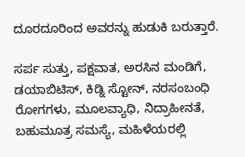ದೂರದೂರಿಂದ ಅವರನ್ನು ಹುಡುಕಿ ಬರುತ್ತಾರೆ.

ಸರ್ಪ ಸುತ್ತು, ಪಕ್ಷವಾತ, ಅರಸಿನ ಮಂಡಿಗೆ, ಡಯಾಬಿಟಿಸ್, ಕಿಡ್ನಿ ಸ್ಟೋನ್, ನರಸಂಬಂಧಿ ರೋಗಗಳು, ಮೂಲವ್ಯಾಧಿ, ನಿದ್ರಾಹೀನತೆ, ಬಹುಮೂತ್ರ ಸಮಸ್ಯೆ, ಮಹಿಳೆಯರಲ್ಲಿ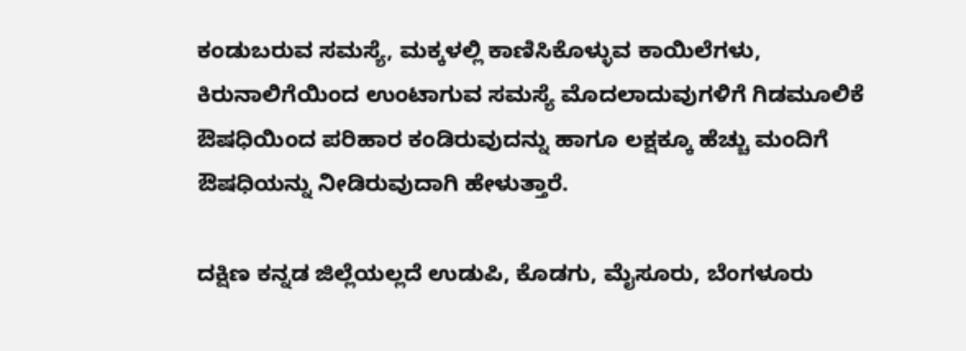ಕಂಡುಬರುವ ಸಮಸ್ಯೆ, ಮಕ್ಕಳಲ್ಲಿ ಕಾಣಿಸಿಕೊಳ್ಳುವ ಕಾಯಿಲೆಗಳು, ಕಿರುನಾಲಿಗೆಯಿಂದ ಉಂಟಾಗುವ ಸಮಸ್ಯೆ ಮೊದಲಾದುವುಗಳಿಗೆ ಗಿಡಮೂಲಿಕೆ ಔಷಧಿಯಿಂದ ಪರಿಹಾರ ಕಂಡಿರುವುದನ್ನು ಹಾಗೂ ಲಕ್ಷಕ್ಕೂ ಹೆಚ್ಚು ಮಂದಿಗೆ ಔಷಧಿಯನ್ನು ನೀಡಿರುವುದಾಗಿ ಹೇಳುತ್ತಾರೆ.

ದಕ್ಷಿಣ ಕನ್ನಡ ಜಿಲ್ಲೆಯಲ್ಲದೆ ಉಡುಪಿ, ಕೊಡಗು, ಮೈಸೂರು, ಬೆಂಗಳೂರು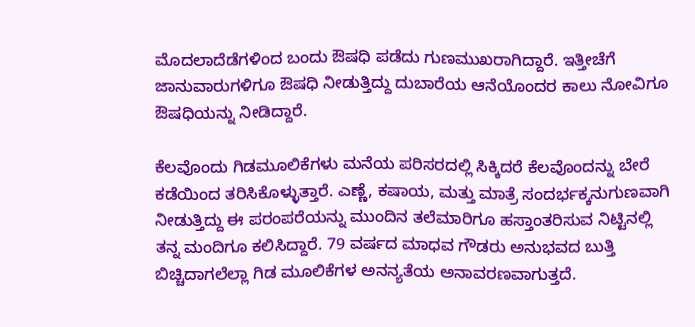ಮೊದಲಾದೆಡೆಗಳಿಂದ ಬಂದು ಔಷಧಿ ಪಡೆದು ಗುಣಮುಖರಾಗಿದ್ದಾರೆ. ಇತ್ತೀಚೆಗೆ ಜಾನುವಾರುಗಳಿಗೂ ಔಷಧಿ ನೀಡುತ್ತಿದ್ದು ದುಬಾರೆಯ ಆನೆಯೊಂದರ ಕಾಲು ನೋವಿಗೂ ಔಷಧಿಯನ್ನು ನೀಡಿದ್ದಾರೆ.

ಕೆಲವೊಂದು ಗಿಡಮೂಲಿಕೆಗಳು ಮನೆಯ ಪರಿಸರದಲ್ಲಿ ಸಿಕ್ಕಿದರೆ ಕೆಲವೊಂದನ್ನು ಬೇರೆ ಕಡೆಯಿಂದ ತರಿಸಿಕೊಳ್ಳುತ್ತಾರೆ. ಎಣ್ಣೆ, ಕಷಾಯ, ಮತ್ತು ಮಾತ್ರೆ ಸಂದರ್ಭಕ್ಕನುಗುಣವಾಗಿ ನೀಡುತ್ತಿದ್ದು ಈ ಪರಂಪರೆಯನ್ನು ಮುಂದಿನ ತಲೆಮಾರಿಗೂ ಹಸ್ತಾಂತರಿಸುವ ನಿಟ್ಟಿನಲ್ಲಿ ತನ್ನ ಮಂದಿಗೂ ಕಲಿಸಿದ್ದಾರೆ. 79 ವರ್ಷದ ಮಾಧವ ಗೌಡರು ಅನುಭವದ ಬುತ್ತಿ ಬಿಚ್ಚಿದಾಗಲೆಲ್ಲಾ ಗಿಡ ಮೂಲಿಕೆಗಳ ಅನನ್ಯತೆಯ ಅನಾವರಣವಾಗುತ್ತದೆ.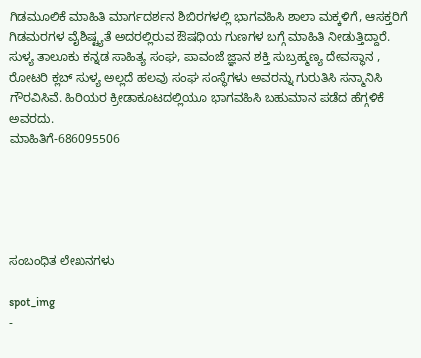ಗಿಡಮೂಲಿಕೆ ಮಾಹಿತಿ ಮಾರ್ಗದರ್ಶನ ಶಿಬಿರಗಳಲ್ಲಿ ಭಾಗವಹಿಸಿ ಶಾಲಾ ಮಕ್ಕಳಿಗೆ, ಆಸಕ್ತರಿಗೆ ಗಿಡಮರಗಳ ವೈಶಿಷ್ಟ್ಯತೆ ಅದರಲ್ಲಿರುವ ಔಷಧಿಯ ಗುಣಗಳ ಬಗ್ಗೆ ಮಾಹಿತಿ ನೀಡುತ್ತಿದ್ದಾರೆ.
ಸುಳ್ಯ ತಾಲೂಕು ಕನ್ನಡ ಸಾಹಿತ್ಯ ಸಂಘ, ಪಾವಂಜೆ ಜ್ಞಾನ ಶಕ್ತಿ ಸುಬ್ರಹ್ಮಣ್ಯ ದೇವಸ್ಥಾನ , ರೋಟರಿ ಕ್ಲಬ್ ಸುಳ್ಯ ಅಲ್ಲದೆ ಹಲವು ಸಂಘ ಸಂಸ್ಥೆಗಳು ಅವರನ್ನು ಗುರುತಿಸಿ ಸನ್ಮಾನಿಸಿ ಗೌರವಿಸಿವೆ. ಹಿರಿಯರ ಕ್ರೀಡಾಕೂಟದಲ್ಲಿಯೂ ಭಾಗವಹಿಸಿ ಬಹುಮಾನ ಪಡೆದ ಹೆಗ್ಗಳಿಕೆ ಅವರದು.
ಮಾಹಿತಿಗೆ-686095506





ಸಂಬಂಧಿತ ಲೇಖನಗಳು

spot_img
-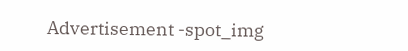Advertisement -spot_img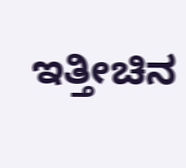ಇತ್ತೀಚಿನ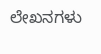ಲೇಖನಗಳು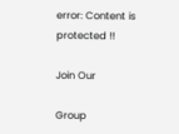error: Content is protected !!

Join Our

Group